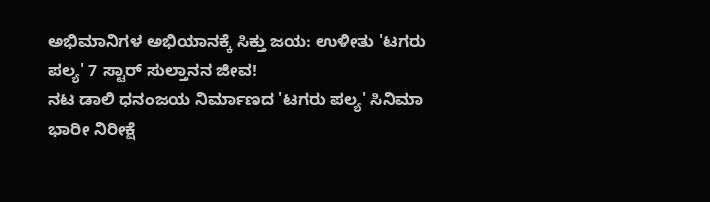ಅಭಿಮಾನಿಗಳ ಅಭಿಯಾನಕ್ಕೆ ಸಿಕ್ತು ಜಯ: ಉಳೀತು 'ಟಗರು ಪಲ್ಯ' 7 ಸ್ಟಾರ್ ಸುಲ್ತಾನನ ಜೀವ!
ನಟ ಡಾಲಿ ಧನಂಜಯ ನಿರ್ಮಾಣದ 'ಟಗರು ಪಲ್ಯ' ಸಿನಿಮಾ ಭಾರೀ ನಿರೀಕ್ಷೆ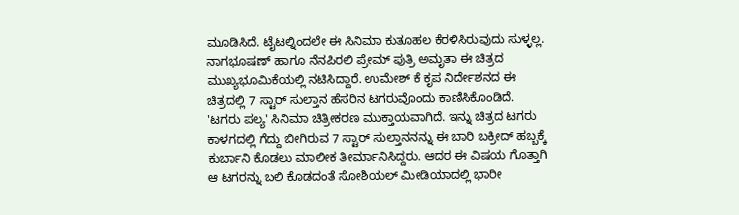ಮೂಡಿಸಿದೆ. ಟೈಟಲ್ನಿಂದಲೇ ಈ ಸಿನಿಮಾ ಕುತೂಹಲ ಕೆರಳಿಸಿರುವುದು ಸುಳ್ಳಲ್ಲ. ನಾಗಭೂಷಣ್ ಹಾಗೂ ನೆನಪಿರಲಿ ಪ್ರೇಮ್ ಪುತ್ರಿ ಅಮೃತಾ ಈ ಚಿತ್ರದ ಮುಖ್ಯಭೂಮಿಕೆಯಲ್ಲಿ ನಟಿಸಿದ್ದಾರೆ. ಉಮೇಶ್ ಕೆ ಕೃಪ ನಿರ್ದೇಶನದ ಈ ಚಿತ್ರದಲ್ಲಿ 7 ಸ್ಟಾರ್ ಸುಲ್ತಾನ ಹೆಸರಿನ ಟಗರುವೊಂದು ಕಾಣಿಸಿಕೊಂಡಿದೆ.
'ಟಗರು ಪಲ್ಯ' ಸಿನಿಮಾ ಚಿತ್ರೀಕರಣ ಮುಕ್ತಾಯವಾಗಿದೆ. ಇನ್ನು ಚಿತ್ರದ ಟಗರು ಕಾಳಗದಲ್ಲಿ ಗೆದ್ದು ಬೀಗಿರುವ 7 ಸ್ಟಾರ್ ಸುಲ್ತಾನನನ್ನು ಈ ಬಾರಿ ಬಕ್ರೀದ್ ಹಬ್ಬಕ್ಕೆ ಕುರ್ಬಾನಿ ಕೊಡಲು ಮಾಲೀಕ ತೀರ್ಮಾನಿಸಿದ್ದರು. ಆದರ ಈ ವಿಷಯ ಗೊತ್ತಾಗಿ ಆ ಟಗರನ್ನು ಬಲಿ ಕೊಡದಂತೆ ಸೋಶಿಯಲ್ ಮೀಡಿಯಾದಲ್ಲಿ ಭಾರೀ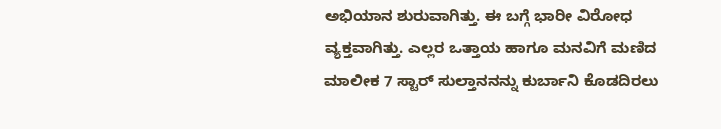ಅಭಿಯಾನ ಶುರುವಾಗಿತ್ತು. ಈ ಬಗ್ಗೆ ಭಾರೀ ವಿರೋಧ ವ್ಯಕ್ತವಾಗಿತ್ತು. ಎಲ್ಲರ ಒತ್ತಾಯ ಹಾಗೂ ಮನವಿಗೆ ಮಣಿದ ಮಾಲೀಕ 7 ಸ್ಟಾರ್ ಸುಲ್ತಾನನನ್ನು ಕುರ್ಬಾನಿ ಕೊಡದಿರಲು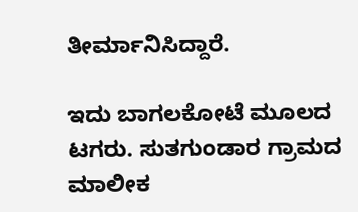ತೀರ್ಮಾನಿಸಿದ್ದಾರೆ.

ಇದು ಬಾಗಲಕೋಟೆ ಮೂಲದ ಟಗರು. ಸುತಗುಂಡಾರ ಗ್ರಾಮದ ಮಾಲೀಕ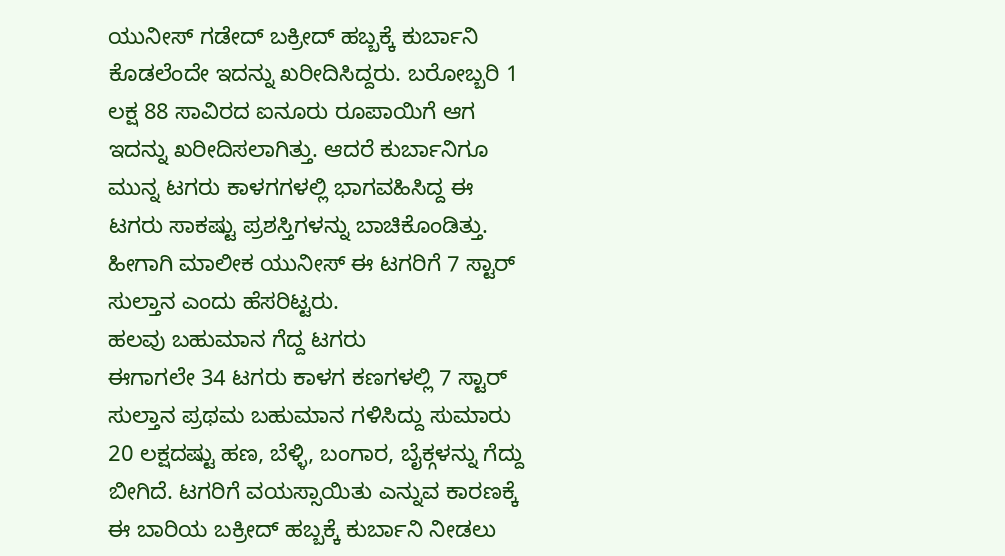ಯುನೀಸ್ ಗಡೇದ್ ಬಕ್ರೀದ್ ಹಬ್ಬಕ್ಕೆ ಕುರ್ಬಾನಿ ಕೊಡಲೆಂದೇ ಇದನ್ನು ಖರೀದಿಸಿದ್ದರು. ಬರೋಬ್ಬರಿ 1 ಲಕ್ಷ 88 ಸಾವಿರದ ಐನೂರು ರೂಪಾಯಿಗೆ ಆಗ ಇದನ್ನು ಖರೀದಿಸಲಾಗಿತ್ತು. ಆದರೆ ಕುರ್ಬಾನಿಗೂ ಮುನ್ನ ಟಗರು ಕಾಳಗಗಳಲ್ಲಿ ಭಾಗವಹಿಸಿದ್ದ ಈ ಟಗರು ಸಾಕಷ್ಟು ಪ್ರಶಸ್ತಿಗಳನ್ನು ಬಾಚಿಕೊಂಡಿತ್ತು. ಹೀಗಾಗಿ ಮಾಲೀಕ ಯುನೀಸ್ ಈ ಟಗರಿಗೆ 7 ಸ್ಟಾರ್ ಸುಲ್ತಾನ ಎಂದು ಹೆಸರಿಟ್ಟರು.
ಹಲವು ಬಹುಮಾನ ಗೆದ್ದ ಟಗರು
ಈಗಾಗಲೇ 34 ಟಗರು ಕಾಳಗ ಕಣಗಳಲ್ಲಿ 7 ಸ್ಟಾರ್ ಸುಲ್ತಾನ ಪ್ರಥಮ ಬಹುಮಾನ ಗಳಿಸಿದ್ದು ಸುಮಾರು 20 ಲಕ್ಷದಷ್ಟು ಹಣ, ಬೆಳ್ಳಿ, ಬಂಗಾರ, ಬೈಕ್ಗಳನ್ನು ಗೆದ್ದು ಬೀಗಿದೆ. ಟಗರಿಗೆ ವಯಸ್ಸಾಯಿತು ಎನ್ನುವ ಕಾರಣಕ್ಕೆ ಈ ಬಾರಿಯ ಬಕ್ರೀದ್ ಹಬ್ಬಕ್ಕೆ ಕುರ್ಬಾನಿ ನೀಡಲು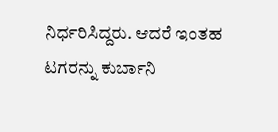ನಿರ್ಧರಿಸಿದ್ದರು. ಆದರೆ ಇಂತಹ ಟಗರನ್ನು ಕುರ್ಬಾನಿ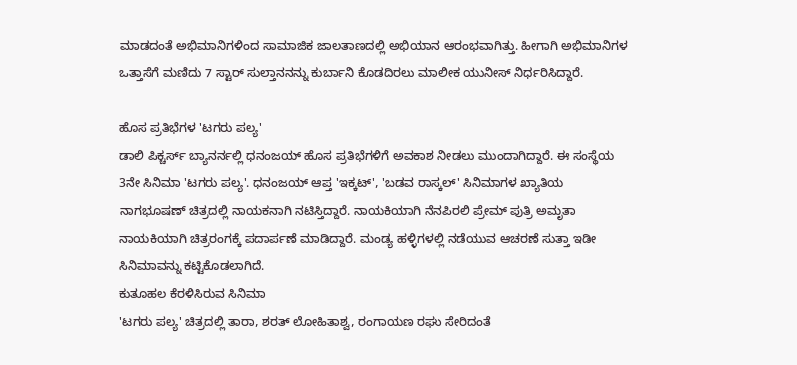ಮಾಡದಂತೆ ಅಭಿಮಾನಿಗಳಿಂದ ಸಾಮಾಜಿಕ ಜಾಲತಾಣದಲ್ಲಿ ಅಭಿಯಾನ ಆರಂಭವಾಗಿತ್ತು. ಹೀಗಾಗಿ ಅಭಿಮಾನಿಗಳ ಒತ್ತಾಸೆಗೆ ಮಣಿದು 7 ಸ್ಟಾರ್ ಸುಲ್ತಾನನನ್ನು ಕುರ್ಬಾನಿ ಕೊಡದಿರಲು ಮಾಲೀಕ ಯುನೀಸ್ ನಿರ್ಧರಿಸಿದ್ದಾರೆ.

ಹೊಸ ಪ್ರತಿಭೆಗಳ 'ಟಗರು ಪಲ್ಯ'
ಡಾಲಿ ಪಿಕ್ಚರ್ಸ್ ಬ್ಯಾನರ್ನಲ್ಲಿ ಧನಂಜಯ್ ಹೊಸ ಪ್ರತಿಭೆಗಳಿಗೆ ಅವಕಾಶ ನೀಡಲು ಮುಂದಾಗಿದ್ದಾರೆ. ಈ ಸಂಸ್ಥೆಯ 3ನೇ ಸಿನಿಮಾ 'ಟಗರು ಪಲ್ಯ'. ಧನಂಜಯ್ ಆಪ್ತ 'ಇಕ್ಕಟ್', 'ಬಡವ ರಾಸ್ಕಲ್' ಸಿನಿಮಾಗಳ ಖ್ಯಾತಿಯ ನಾಗಭೂಷಣ್ ಚಿತ್ರದಲ್ಲಿ ನಾಯಕನಾಗಿ ನಟಿಸ್ತಿದ್ದಾರೆ. ನಾಯಕಿಯಾಗಿ ನೆನಪಿರಲಿ ಪ್ರೇಮ್ ಪುತ್ರಿ ಅಮೃತಾ ನಾಯಕಿಯಾಗಿ ಚಿತ್ರರಂಗಕ್ಕೆ ಪದಾರ್ಪಣೆ ಮಾಡಿದ್ದಾರೆ. ಮಂಡ್ಯ ಹಳ್ಳಿಗಳಲ್ಲಿ ನಡೆಯುವ ಆಚರಣೆ ಸುತ್ತಾ ಇಡೀ ಸಿನಿಮಾವನ್ನು ಕಟ್ಟಿಕೊಡಲಾಗಿದೆ.
ಕುತೂಹಲ ಕೆರಳಿಸಿರುವ ಸಿನಿಮಾ
'ಟಗರು ಪಲ್ಯ' ಚಿತ್ರದಲ್ಲಿ ತಾರಾ, ಶರತ್ ಲೋಹಿತಾಶ್ವ, ರಂಗಾಯಣ ರಘು ಸೇರಿದಂತೆ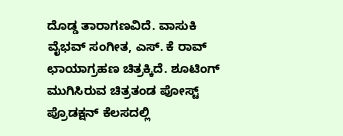ದೊಡ್ಡ ತಾರಾಗಣವಿದೆ. ವಾಸುಕಿ ವೈಭವ್ ಸಂಗೀತ, ಎಸ್. ಕೆ ರಾವ್ ಛಾಯಾಗ್ರಹಣ ಚಿತ್ರಕ್ಕಿದೆ. ಶೂಟಿಂಗ್ ಮುಗಿಸಿರುವ ಚಿತ್ರತಂಡ ಪೋಸ್ಟ್ ಪ್ರೊಡಕ್ಷನ್ ಕೆಲಸದಲ್ಲಿ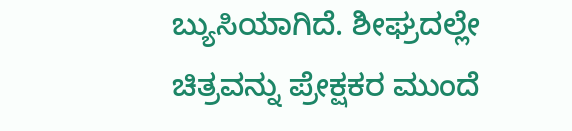ಬ್ಯುಸಿಯಾಗಿದೆ. ಶೀಘ್ರದಲ್ಲೇ ಚಿತ್ರವನ್ನು ಪ್ರೇಕ್ಷಕರ ಮುಂದೆ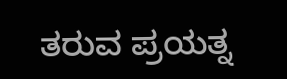ತರುವ ಪ್ರಯತ್ನ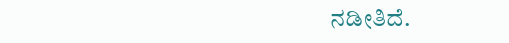ನಡೀತಿದೆ.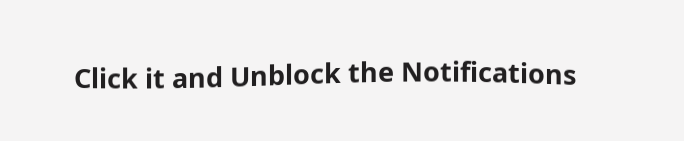Click it and Unblock the Notifications